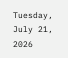Tuesday, July 21, 2026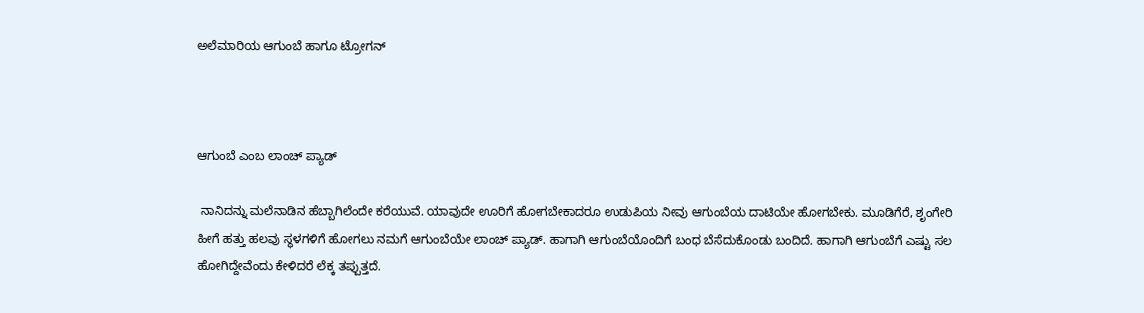ಅಲೆಮಾರಿಯ ಆಗುಂಬೆ ಹಾಗೂ ಟ್ರೋಗನ್



ಆಗುಂಬೆ ಎಂಬ ಲಾಂಚ್‌ ಪ್ಯಾಡ್‌

 ನಾನಿದನ್ನು ಮಲೆನಾಡಿನ ಹೆಬ್ಬಾಗಿಲೆಂದೇ ಕರೆಯುವೆ. ಯಾವುದೇ ಊರಿಗೆ ಹೋಗಬೇಕಾದರೂ ಉಡುಪಿಯ ನೀವು ಆಗುಂಬೆಯ ದಾಟಿಯೇ ಹೋಗಬೇಕು. ಮೂಡಿಗೆರೆ, ಶೃಂಗೇರಿ ಹೀಗೆ ಹತ್ತು ಹಲವು ಸ್ಥಳಗಳಿಗೆ ಹೋಗಲು ನಮಗೆ ಆಗುಂಬೆಯೇ ಲಾಂಚ್‌ ಪ್ಯಾಡ್. ಹಾಗಾಗಿ ಆಗುಂಬೆಯೊಂದಿಗೆ ಬಂಧ ಬೆಸೆದುಕೊಂಡು ಬಂದಿದೆ. ಹಾಗಾಗಿ ಆಗುಂಬೆಗೆ ಎಷ್ಟು ಸಲ ಹೋಗಿದ್ದೇವೆಂದು ಕೇಳಿದರೆ ಲೆಕ್ಕ ತಪ್ಪುತ್ತದೆ.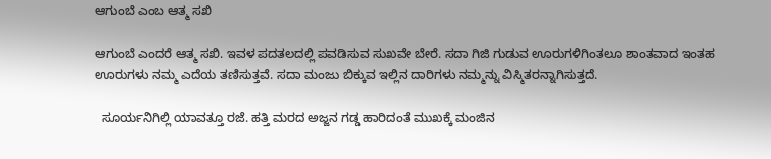ಆಗುಂಬೆ ಎಂಬ ಆತ್ಮ ಸಖಿ

ಆಗುಂಬೆ ಎಂದರೆ ಆತ್ಮ ಸಖಿ. ಇವಳ ಪದತಲದಲ್ಲಿ ಪವಡಿಸುವ ಸುಖವೇ ಬೇರೆ. ಸದಾ ಗಿಜಿ ಗುಡುವ ಊರುಗಳಿಗಿಂತಲೂ ಶಾಂತವಾದ ಇಂತಹ ಊರುಗಳು ನಮ್ಮ ಎದೆಯ ತಣಿಸುತ್ತವೆ. ಸದಾ ಮಂಜು ಬಿಕ್ಕುವ ಇಲ್ಲಿನ ದಾರಿಗಳು ನಮ್ಮನ್ನು ವಿಸ್ಮಿತರನ್ನಾಗಿಸುತ್ತದೆ.

  ಸೂರ್ಯನಿಗಿಲ್ಲಿ ಯಾವತ್ತೂ ರಜೆ. ಹತ್ತಿ ಮರದ ಅಜ್ಜನ ಗಡ್ಡ ಹಾರಿದಂತೆ ಮುಖಕ್ಕೆ ಮಂಜಿನ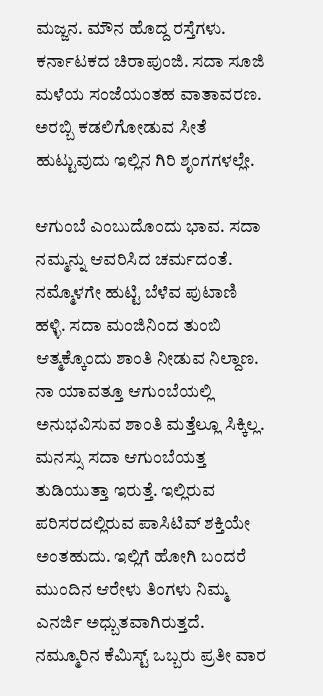ಮಜ್ಜನ. ಮೌನ ಹೊದ್ದ ರಸ್ತೆಗಳು. ಕರ್ನಾಟಕದ ಚಿರಾಪುಂಜಿ. ಸದಾ ಸೂಜಿ ಮಳೆಯ ಸಂಜೆಯಂತಹ ವಾತಾವರಣ. ಅರಬ್ಬಿ ಕಡಲಿಗೋಡುವ ಸೀತೆ ಹುಟ್ಟುವುದು ಇಲ್ಲಿನ ಗಿರಿ ಶೃಂಗಗಳಲ್ಲೇ.

ಆಗುಂಬೆ ಎಂಬುದೊಂದು ಭಾವ. ಸದಾ ನಮ್ಮನ್ನು ಆವರಿಸಿದ ಚರ್ಮದಂತೆ. ನಮ್ಮೊಳಗೇ ಹುಟ್ಟಿ ಬೆಳೆವ ಪುಟಾಣಿ ಹಳ್ಳಿ. ಸದಾ ಮಂಜಿನಿಂದ ತುಂಬಿ ಆತ್ಮಕ್ಕೊಂದು ಶಾಂತಿ ನೀಡುವ ನಿಲ್ದಾಣ. ನಾ ಯಾವತ್ತೂ ಆಗುಂಬೆಯಲ್ಲಿ ಅನುಭವಿಸುವ ಶಾಂತಿ ಮತ್ತೆಲ್ಲೂ ಸಿಕ್ಕಿಲ್ಲ. ಮನಸ್ಸು ಸದಾ ಆಗುಂಬೆಯತ್ತ ತುಡಿಯುತ್ತಾ ಇರುತ್ತೆ. ಇಲ್ಲಿರುವ ಪರಿಸರದಲ್ಲಿರುವ ಪಾಸಿಟಿವ್‌ ಶಕ್ತಿಯೇ ಅಂತಹುದು. ಇಲ್ಲಿಗೆ ಹೋಗಿ ಬಂದರೆ ಮುಂದಿನ ಆರೇಳು ತಿಂಗಳು ನಿಮ್ಮ ಎನರ್ಜಿ ಅಧ್ಬುತವಾಗಿರುತ್ತದೆ. ನಮ್ಮೂರಿನ ಕೆಮಿಸ್ಟ್‌ ಒಬ್ಬರು ಪ್ರತೀ ವಾರ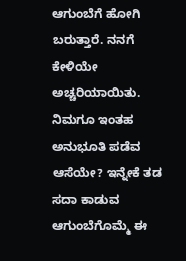ಆಗುಂಬೆಗೆ ಹೋಗಿ ಬರುತ್ತಾರೆ. ನನಗೆ ಕೇಳಿಯೇ ಅಚ್ಚರಿಯಾಯಿತು. ನಿಮಗೂ ಇಂತಹ ಅನುಭೂತಿ ಪಡೆವ ಆಸೆಯೇ? ಇನ್ನೇಕೆ ತಡ ಸದಾ ಕಾಡುವ ಆಗುಂಬೆಗೊಮ್ಮೆ ಈ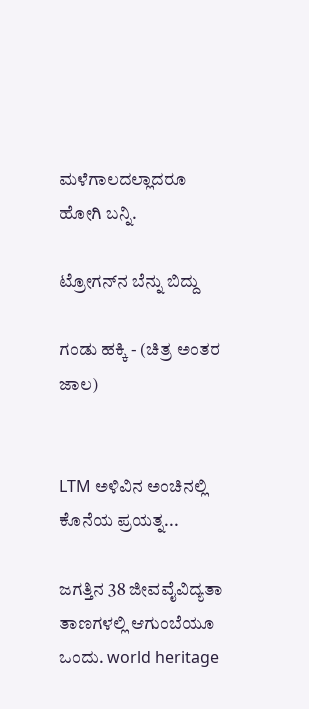ಮಳೆಗಾಲದಲ್ಲಾದರೂ ಹೋಗಿ ಬನ್ನಿ.

ಟ್ರೋಗನ್‌ನ ಬೆನ್ನು ಬಿದ್ದು

ಗಂಡು ಹಕ್ಕಿ - (ಚಿತ್ರ ಅಂತರ ಜಾಲ)


LTM ಅಳಿವಿನ ಅಂಚಿನಲ್ಲಿ ಕೊನೆಯ ಪ್ರಯತ್ನ...

ಜಗತ್ತಿನ 38 ಜೀವವೈವಿದ್ಯತಾ ತಾಣಗಳಲ್ಲಿ ಆಗುಂಬೆಯೂ ಒಂದು. world heritage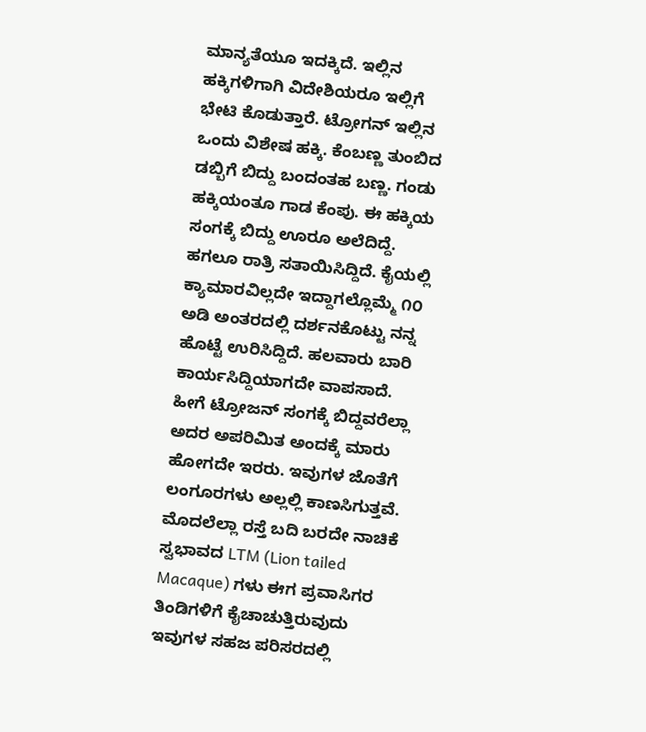ಮಾನ್ಯತೆಯೂ ಇದಕ್ಕಿದೆ. ಇಲ್ಲಿನ ಹಕ್ಕಿಗಳಿಗಾಗಿ ವಿದೇಶಿಯರೂ ಇಲ್ಲಿಗೆ ಭೇಟಿ ಕೊಡುತ್ತಾರೆ. ಟ್ರೋಗನ್ ಇಲ್ಲಿನ ಒಂದು ವಿಶೇಷ ಹಕ್ಕಿ. ಕೆಂಬಣ್ಣ ತುಂಬಿದ ಡಬ್ಬಿಗೆ ಬಿದ್ದು ಬಂದಂತಹ ಬಣ್ಣ. ಗಂಡು ಹಕ್ಕಿಯಂತೂ ಗಾಡ ಕೆಂಪು. ಈ ಹಕ್ಕಿಯ ಸಂಗಕ್ಕೆ ಬಿದ್ದು ಊರೂ ಅಲೆದಿದ್ದೆ. ಹಗಲೂ ರಾತ್ರಿ ಸತಾಯಿಸಿದ್ದಿದೆ. ಕೈಯಲ್ಲಿ ಕ್ಯಾಮಾರವಿಲ್ಲದೇ ಇದ್ದಾಗಲ್ಲೊಮ್ಮೆ ೧೦ ಅಡಿ ಅಂತರದಲ್ಲಿ ದರ್ಶನಕೊಟ್ಟು ನನ್ನ ಹೊಟ್ಟೆ ಉರಿಸಿದ್ದಿದೆ. ಹಲವಾರು ಬಾರಿ ಕಾರ್ಯಸಿದ್ದಿಯಾಗದೇ ವಾಪಸಾದೆ. ಹೀಗೆ ಟ್ರೋಜನ್‌ ಸಂಗಕ್ಕೆ ಬಿದ್ದವರೆಲ್ಲಾ ಅದರ ಅಪರಿಮಿತ ಅಂದಕ್ಕೆ ಮಾರು ಹೋಗದೇ ಇರರು. ಇವುಗಳ ಜೊತೆಗೆ ಲಂಗೂರಗಳು ಅಲ್ಲಲ್ಲಿ ಕಾಣಸಿಗುತ್ತವೆ. ಮೊದಲೆಲ್ಲಾ ರಸ್ತೆ ಬದಿ ಬರದೇ ನಾಚಿಕೆ ಸ್ವಭಾವದ LTM (Lion tailed Macaque) ಗಳು ಈಗ ಪ್ರವಾಸಿಗರ ತಿಂಡಿಗಳಿಗೆ ಕೈಚಾಚುತ್ತಿರುವುದು ಇವುಗಳ ಸಹಜ ಪರಿಸರದಲ್ಲಿ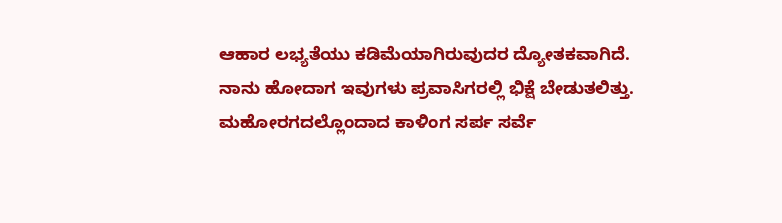ಆಹಾರ ಲಭ್ಯತೆಯು ಕಡಿಮೆಯಾಗಿರುವುದರ ದ್ಯೋತಕವಾಗಿದೆ. ನಾನು ಹೋದಾಗ ಇವುಗಳು ಪ್ರವಾಸಿಗರಲ್ಲಿ ಭಿಕ್ಷೆ ಬೇಡುತಲಿತ್ತು. ಮಹೋರಗದಲ್ಲೊಂದಾದ ಕಾಳಿಂಗ ಸರ್ಪ ಸರ್ವೆ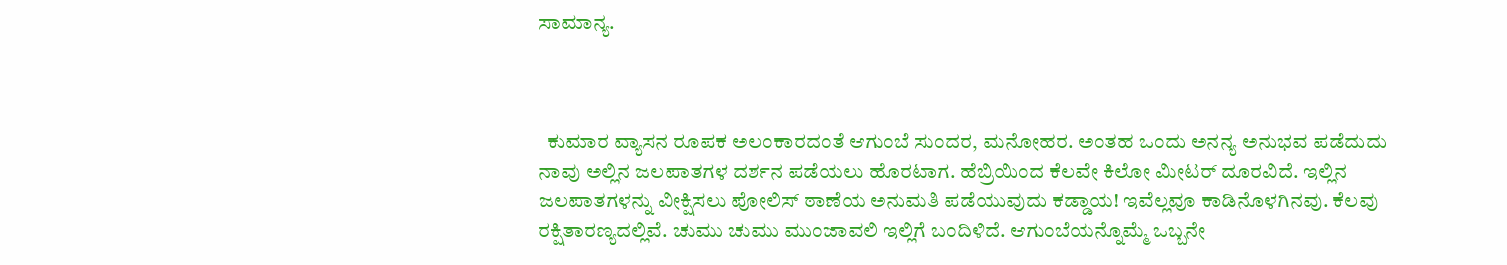ಸಾಮಾನ್ಯ.



  ಕುಮಾರ ವ್ಯಾಸನ ರೂಪಕ ಅಲಂಕಾರದಂತೆ ಆಗುಂಬೆ ಸುಂದರ, ಮನೋಹರ. ಅಂತಹ ಒಂದು ಅನನ್ಯ ಅನುಭವ ಪಡೆದುದು ನಾವು ಅಲ್ಲಿನ ಜಲಪಾತಗಳ ದರ್ಶನ ಪಡೆಯಲು ಹೊರಟಾಗ. ಹೆಬ್ರಿಯಿಂದ ಕೆಲವೇ ಕಿಲೋ ಮೀಟರ್ ದೂರವಿದೆ. ಇಲ್ಲಿನ ಜಲಪಾತಗಳನ್ನು ವೀಕ್ಷಿಸಲು ಪೋಲಿಸ್ ಠಾಣೆಯ ಅನುಮತಿ ಪಡೆಯುವುದು ಕಡ್ಡಾಯ! ಇವೆಲ್ಲವೂ ಕಾಡಿನೊಳಗಿನವು. ಕೆಲವು ರಕ್ಷಿತಾರಣ್ಯದಲ್ಲಿವೆ. ಚುಮು ಚುಮು ಮುಂಜಾವಲಿ ಇಲ್ಲಿಗೆ ಬಂದಿಳಿದೆ. ಆಗುಂಬೆಯನ್ನೊಮ್ಮೆ ಒಬ್ಬನೇ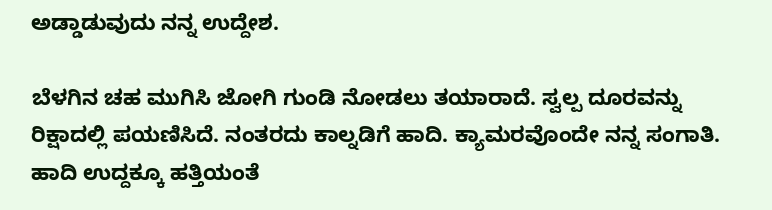ಅಡ್ಡಾಡುವುದು ನನ್ನ ಉದ್ದೇಶ.

ಬೆಳಗಿನ ಚಹ ಮುಗಿಸಿ ಜೋಗಿ ಗುಂಡಿ ನೋಡಲು ತಯಾರಾದೆ. ಸ್ವಲ್ಪ ದೂರವನ್ನು ರಿಕ್ಷಾದಲ್ಲಿ ಪಯಣಿಸಿದೆ. ನಂತರದು ಕಾಲ್ನಡಿಗೆ ಹಾದಿ. ಕ್ಯಾಮರವೊಂದೇ ನನ್ನ ಸಂಗಾತಿ. ಹಾದಿ ಉದ್ದಕ್ಕೂ ಹತ್ತಿಯಂತೆ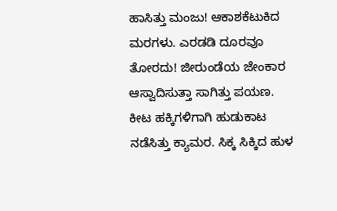ಹಾಸಿತ್ತು ಮಂಜು! ಆಕಾಶಕೆಟುಕಿದ ಮರಗಳು. ಎರಡಡಿ ದೂರವೂ ತೋರದು! ಜೀರುಂಡೆಯ ಜೇಂಕಾರ ಆಸ್ವಾದಿಸುತ್ತಾ ಸಾಗಿತ್ತು ಪಯಣ. ಕೀಟ ಹಕ್ಕಿಗಳಿಗಾಗಿ ಹುಡುಕಾಟ ನಡೆಸಿತ್ತು ಕ್ಯಾಮರ. ಸಿಕ್ಕ ಸಿಕ್ಕಿದ ಹುಳ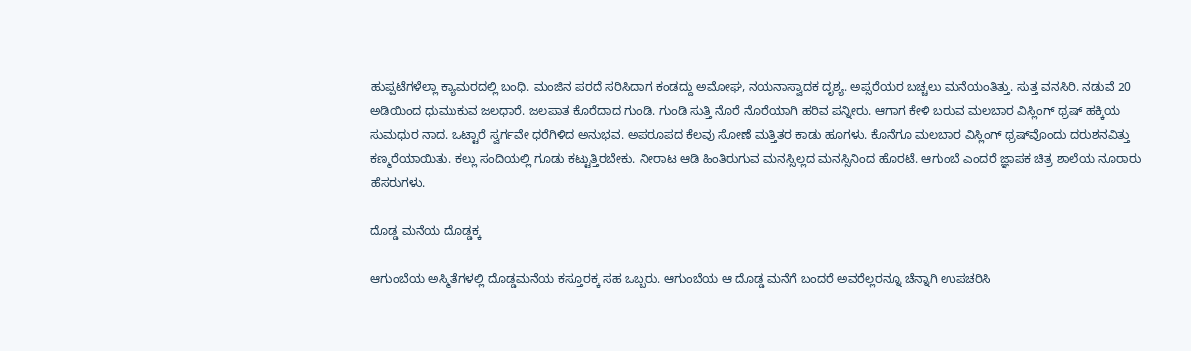ಹುಪ್ಪಟೆಗಳೆಲ್ಲಾ ಕ್ಯಾಮರದಲ್ಲಿ ಬಂಧಿ. ಮಂಜಿನ ಪರದೆ ಸರಿಸಿದಾಗ ಕಂಡದ್ದು ಅಮೋಘ, ನಯನಾಸ್ವಾದಕ ದೃಶ್ಯ. ಅಪ್ಸರೆಯರ ಬಚ್ಚಲು ಮನೆಯಂತಿತ್ತು. ಸುತ್ತ ವನಸಿರಿ. ನಡುವೆ 20 ಅಡಿಯಿಂದ ಧುಮುಕುವ ಜಲಧಾರೆ. ಜಲಪಾತ ಕೊರೆದಾದ ಗುಂಡಿ. ಗುಂಡಿ ಸುತ್ತಿ ನೊರೆ ನೊರೆಯಾಗಿ ಹರಿವ ಪನ್ನೀರು. ಆಗಾಗ ಕೇಳಿ ಬರುವ ಮಲಬಾರ ವಿಸ್ಲಿಂಗ್ ಥ್ರಷ್‌ ಹಕ್ಕಿಯ ಸುಮಧುರ ನಾದ. ಒಟ್ಟಾರೆ ಸ್ವರ್ಗವೇ ಧರೆಗಿಳಿದ ಅನುಭವ. ಅಪರೂಪದ ಕೆಲವು ಸೋಣೆ ಮತ್ತಿತರ ಕಾಡು ಹೂಗಳು. ಕೊನೆಗೂ ಮಲಬಾರ ವಿಸ್ಲಿಂಗ್‌ ಥ್ರಷ್‌ವೊಂದು ದರುಶನವಿತ್ತು ಕಣ್ಮರೆಯಾಯಿತು. ಕಲ್ಲು ಸಂದಿಯಲ್ಲಿ ಗೂಡು ಕಟ್ಟುತ್ತಿರಬೇಕು. ನೀರಾಟ ಆಡಿ ಹಿಂತಿರುಗುವ ಮನಸ್ಸಿಲ್ಲದ ಮನಸ್ಸಿನಿಂದ ಹೊರಟೆ. ಆಗುಂಬೆ ಎಂದರೆ ಜ್ಞಾಪಕ ಚಿತ್ರ ಶಾಲೆಯ ನೂರಾರು ಹೆಸರುಗಳು.

ದೊಡ್ಡ ಮನೆಯ ದೊಡ್ಡಕ್ಕ

ಆಗುಂಬೆಯ ಅಸ್ಮಿತೆಗಳಲ್ಲಿ ದೊಡ್ಡಮನೆಯ ಕಸ್ತೂರಕ್ಕ ಸಹ ಒಬ್ಬರು. ಆಗುಂಬೆಯ ಆ ದೊಡ್ಡ ಮನೆಗೆ ಬಂದರೆ ಅವರೆಲ್ಲರನ್ನೂ ಚೆನ್ನಾಗಿ ಉಪಚರಿಸಿ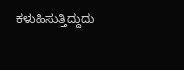ಕಳುಹಿಸುತ್ತಿದ್ದುದು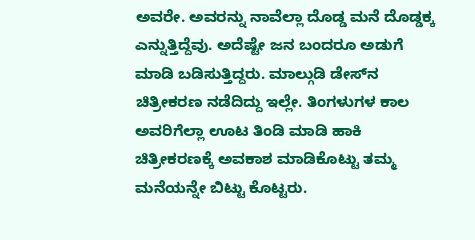ಅವರೇ. ಅವರನ್ನು ನಾವೆಲ್ಲಾ ದೊಡ್ಡ ಮನೆ ದೊಡ್ಡಕ್ಕ ಎನ್ನುತ್ತಿದ್ದೆವು. ಅದೆಷ್ಟೇ ಜನ ಬಂದರೂ ಅಡುಗೆ ಮಾಡಿ ಬಡಿಸುತ್ತಿದ್ದರು. ಮಾಲ್ಗುಡಿ ಡೇಸ್‌ನ ಚಿತ್ರೀಕರಣ ನಡೆದಿದ್ದು ಇಲ್ಲೇ. ತಿಂಗಳುಗಳ ಕಾಲ ಅವರಿಗೆಲ್ಲಾ ಊಟ ತಿಂಡಿ ಮಾಡಿ ಹಾಕಿ ಚಿತ್ರೀಕರಣಕ್ಕೆ ಅವಕಾಶ ಮಾಡಿಕೊಟ್ಟು ತಮ್ಮ ಮನೆಯನ್ನೇ ಬಿಟ್ಟು ಕೊಟ್ಟರು.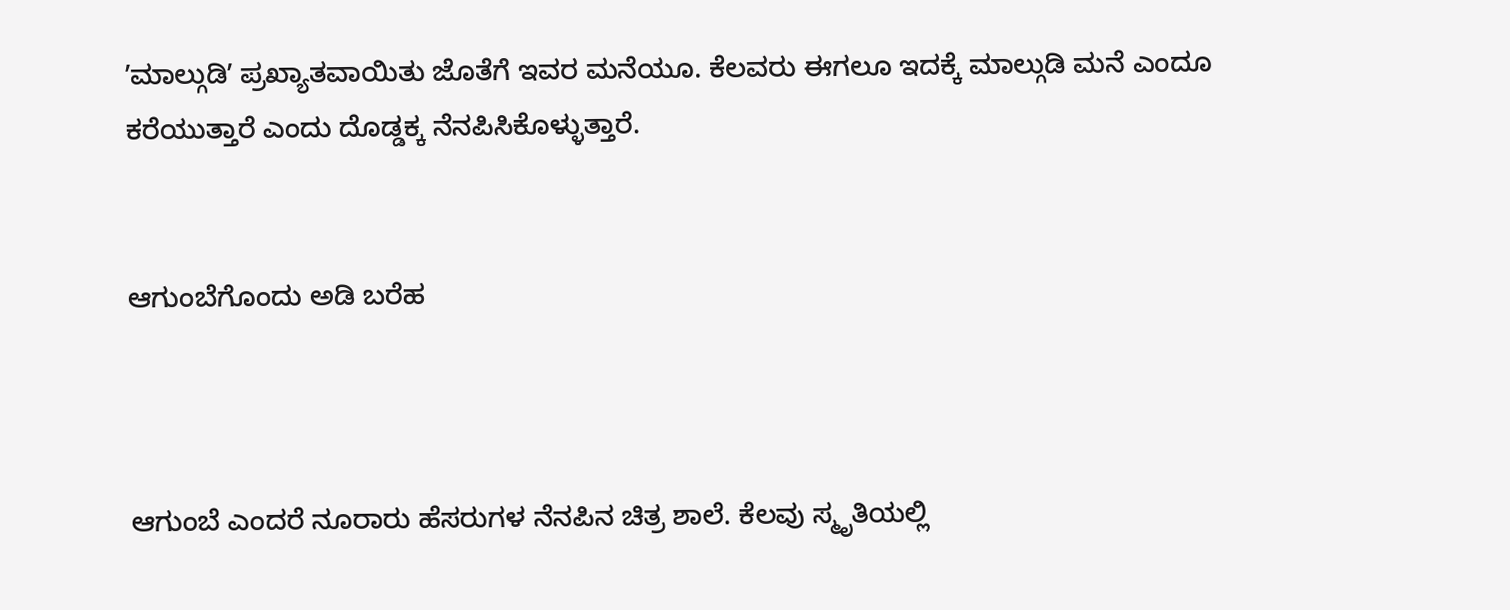ʼಮಾಲ್ಗುಡಿʼ ಪ್ರಖ್ಯಾತವಾಯಿತು ಜೊತೆಗೆ ಇವರ ಮನೆಯೂ. ಕೆಲವರು ಈಗಲೂ ಇದಕ್ಕೆ ಮಾಲ್ಗುಡಿ ಮನೆ ಎಂದೂ ಕರೆಯುತ್ತಾರೆ ಎಂದು ದೊಡ್ಡಕ್ಕ ನೆನಪಿಸಿಕೊಳ್ಳುತ್ತಾರೆ.


ಆಗುಂಬೆಗೊಂದು ಅಡಿ ಬರೆಹ



ಆಗುಂಬೆ ಎಂದರೆ ನೂರಾರು ಹೆಸರುಗಳ ನೆನಪಿನ ಚಿತ್ರ ಶಾಲೆ. ಕೆಲವು ಸ್ಮೃತಿಯಲ್ಲಿ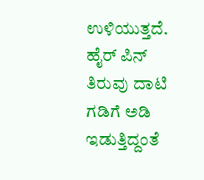ಉಳಿಯುತ್ತದೆ. ಹೈರ್‌ ಪಿನ್‌ ತಿರುವು ದಾಟಿ ಗಡಿಗೆ ಅಡಿ ಇಡುತ್ತಿದ್ದಂತೆ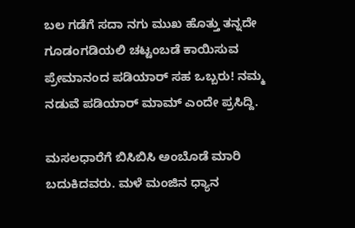ಬಲ ಗಡೆಗೆ ಸದಾ ನಗು ಮುಖ ಹೊತ್ತು ತನ್ನದೇ ಗೂಡಂಗಡಿಯಲಿ ಚಟ್ಟಂಬಡೆ ಕಾಯಿಸುವ ಪ್ರೇಮಾನಂದ ಪಡಿಯಾರ್‌ ಸಹ ಒಬ್ಬರು! ನಮ್ಮ ನಡುವೆ ಪಡಿಯಾರ್‌ ಮಾಮ್‌ ಎಂದೇ ಪ್ರಸಿದ್ದಿ.

ಮಸಲಧಾರೆಗೆ ಬಿಸಿಬಿಸಿ ಅಂಬೊಡೆ ಮಾರಿ ಬದುಕಿದವರು. ಮಳೆ ಮಂಜಿನ ಧ್ಯಾನ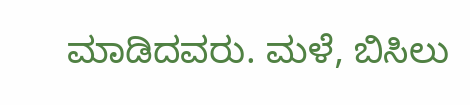ಮಾಡಿದವರು. ಮಳೆ, ಬಿಸಿಲು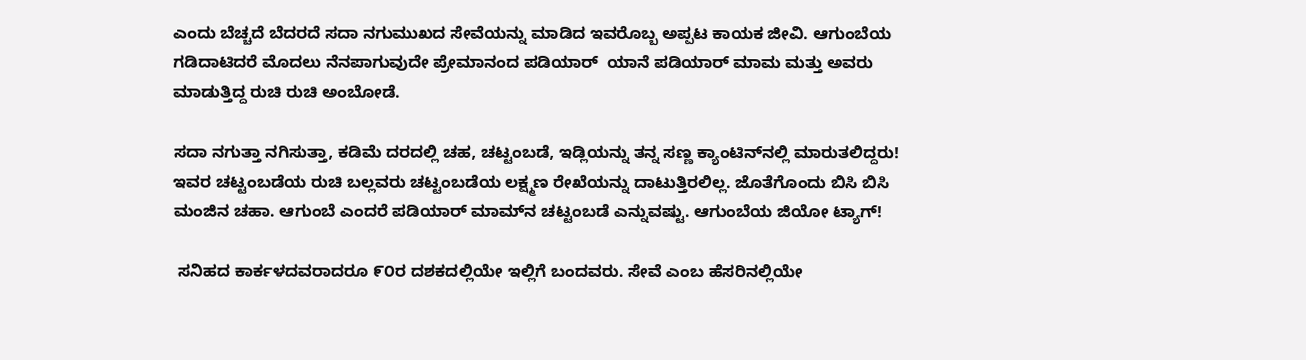ಎಂದು ಬೆಚ್ಚದೆ ಬೆದರದೆ ಸದಾ ನಗುಮುಖದ ಸೇವೆಯನ್ನು ಮಾಡಿದ ಇವರೊಬ್ಬ ಅಪ್ಪಟ ಕಾಯಕ ಜೀವಿ. ಆಗುಂಬೆಯ ಗಡಿದಾಟಿದರೆ ಮೊದಲು ನೆನಪಾಗುವುದೇ ಪ್ರೇಮಾನಂದ ಪಡಿಯಾರ್  ಯಾನೆ ಪಡಿಯಾರ್ ಮಾಮ ಮತ್ತು ಅವರು ಮಾಡುತ್ತಿದ್ದ ರುಚಿ ರುಚಿ ಅಂಬೋಡೆ.

ಸದಾ ನಗುತ್ತಾ ನಗಿಸುತ್ತಾ, ಕಡಿಮೆ ದರದಲ್ಲಿ ಚಹ, ಚಟ್ಟಂಬಡೆ, ಇಡ್ಲಿಯನ್ನು ತನ್ನ ಸಣ್ಣ ಕ್ಯಾಂಟಿನ್‌ನಲ್ಲಿ ಮಾರುತಲಿದ್ದರು! ಇವರ ಚಟ್ಟಂಬಡೆಯ ರುಚಿ ಬಲ್ಲವರು ಚಟ್ಟಂಬಡೆಯ ಲಕ್ಷ್ಮಣ ರೇಖೆಯನ್ನು ದಾಟುತ್ತಿರಲಿಲ್ಲ. ಜೊತೆಗೊಂದು ಬಿಸಿ ಬಿಸಿ ಮಂಜಿನ ಚಹಾ. ಆಗುಂಬೆ ಎಂದರೆ ಪಡಿಯಾರ್‌ ಮಾಮ್‌ನ ಚಟ್ಟಂಬಡೆ ಎನ್ನುವಷ್ಟು. ಆಗುಂಬೆಯ ಜಿಯೋ ಟ್ಯಾಗ್!

 ಸನಿಹದ ಕಾರ್ಕಳದವರಾದರೂ ೯೦ರ ದಶಕದಲ್ಲಿಯೇ ಇಲ್ಲಿಗೆ ಬಂದವರು. ಸೇವೆ ಎಂಬ ಹೆಸರಿನಲ್ಲಿಯೇ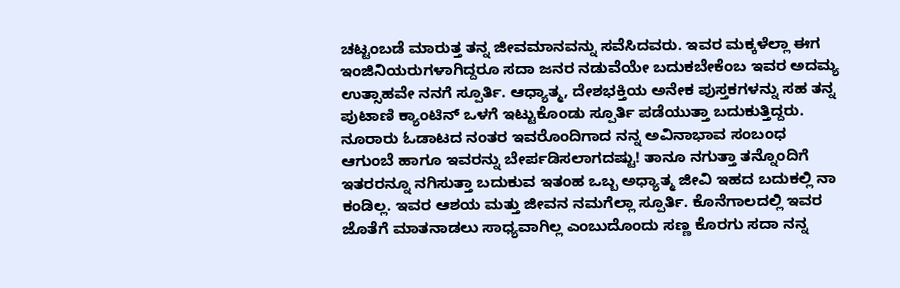ಚಟ್ಟಂಬಡೆ ಮಾರುತ್ತ ತನ್ನ ಜೀವಮಾನವನ್ನು ಸವೆಸಿದವರು. ಇವರ ಮಕ್ಕಳೆಲ್ಲಾ ಈಗ ಇಂಜಿನಿಯರುಗಳಾಗಿದ್ದರೂ ಸದಾ ಜನರ ನಡುವೆಯೇ ಬದುಕಬೇಕೆಂಬ ಇವರ ಅದಮ್ಯ ಉತ್ಸಾಹವೇ ನನಗೆ ಸ್ಪೂರ್ತಿ. ಆಧ್ಯಾತ್ಮ, ದೇಶಭಕ್ತಿಯ ಅನೇಕ ಪುಸ್ತಕಗಳನ್ನು ಸಹ ತನ್ನ ಪುಟಾಣಿ ಕ್ಯಾಂಟಿನ್ ಒಳಗೆ ಇಟ್ಟುಕೊಂಡು ಸ್ಪೂರ್ತಿ ಪಡೆಯುತ್ತಾ ಬದುಕುತ್ತಿದ್ದರು. ನೂರಾರು ಓಡಾಟದ ನಂತರ ಇವರೊಂದಿಗಾದ ನನ್ನ ಅವಿನಾಭಾವ ಸಂಬಂಧ ಆಗುಂಬೆ ಹಾಗೂ ಇವರನ್ನು ಬೇರ್ಪಡಿಸಲಾಗದಷ್ಟು! ತಾನೂ ನಗುತ್ತಾ ತನ್ನೊಂದಿಗೆ ಇತರರನ್ನೂ ನಗಿಸುತ್ತಾ ಬದುಕುವ ಇತಂಹ ಒಬ್ಬ ಅಧ್ಯಾತ್ಮ ಜೀವಿ ಇಹದ ಬದುಕಲ್ಲಿ ನಾ ಕಂಡಿಲ್ಲ. ಇವರ ಆಶಯ ಮತ್ತು ಜೀವನ ನಮಗೆಲ್ಲಾ ಸ್ಪೂರ್ತಿ. ಕೊನೆಗಾಲದಲ್ಲಿ ಇವರ ಜೊತೆಗೆ ಮಾತನಾಡಲು ಸಾಧ್ಯವಾಗಿಲ್ಲ ಎಂಬುದೊಂದು ಸಣ್ಣ ಕೊರಗು ಸದಾ ನನ್ನ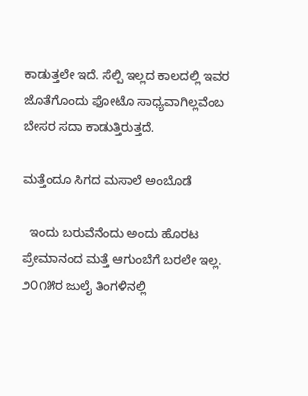ಕಾಡುತ್ತಲೇ ಇದೆ. ಸೆಲ್ಪಿ ಇಲ್ಲದ ಕಾಲದಲ್ಲಿ ಇವರ ಜೊತೆಗೊಂದು ಫೋಟೊ ಸಾಧ್ಯವಾಗಿಲ್ಲವೆಂಬ ಬೇಸರ ಸದಾ ಕಾಡುತ್ತಿರುತ್ತದೆ.

ಮತ್ತೆಂದೂ ಸಿಗದ ಮಸಾಲೆ ಅಂಬೊಡೆ

  ಇಂದು ಬರುವೆನೆಂದು ಅಂದು ಹೊರಟ ಪ್ರೇಮಾನಂದ ಮತ್ತೆ ಆಗುಂಬೆಗೆ ಬರಲೇ ಇಲ್ಲ. ೨೦೧೫ರ ಜುಲೈ ತಿಂಗಳಿನಲ್ಲಿ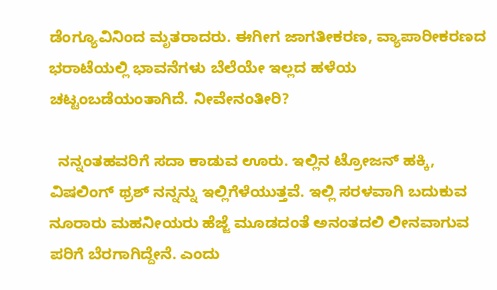ಡೆಂಗ್ಯೂವಿನಿಂದ ಮೃತರಾದರು. ಈಗೀಗ ಜಾಗತೀಕರಣ, ವ್ಯಾಪಾರೀಕರಣದ ಭರಾಟೆಯಲ್ಲಿ ಭಾವನೆಗಳು ಬೆಲೆಯೇ ಇಲ್ಲದ ಹಳೆಯ ಚಟ್ಟಂಬಡೆಯಂತಾಗಿದೆ. ನೀವೇನಂತೀರಿ?

  ನನ್ನಂತಹವರಿಗೆ ಸದಾ ಕಾಡುವ ಊರು. ಇಲ್ಲಿನ ಟ್ರೋಜನ್‌ ಹಕ್ಕಿ, ವಿಷಲಿಂಗ್‌ ಥ್ರಶ್‌ ನನ್ನನ್ನು ಇಲ್ಲಿಗೆಳೆಯುತ್ತವೆ. ಇಲ್ಲಿ ಸರಳವಾಗಿ ಬದುಕುವ ನೂರಾರು ಮಹನೀಯರು ಹೆಜ್ಜೆ ಮೂಡದಂತೆ ಅನಂತದಲಿ ಲೀನವಾಗುವ ಪರಿಗೆ ಬೆರಗಾಗಿದ್ದೇನೆ. ಎಂದು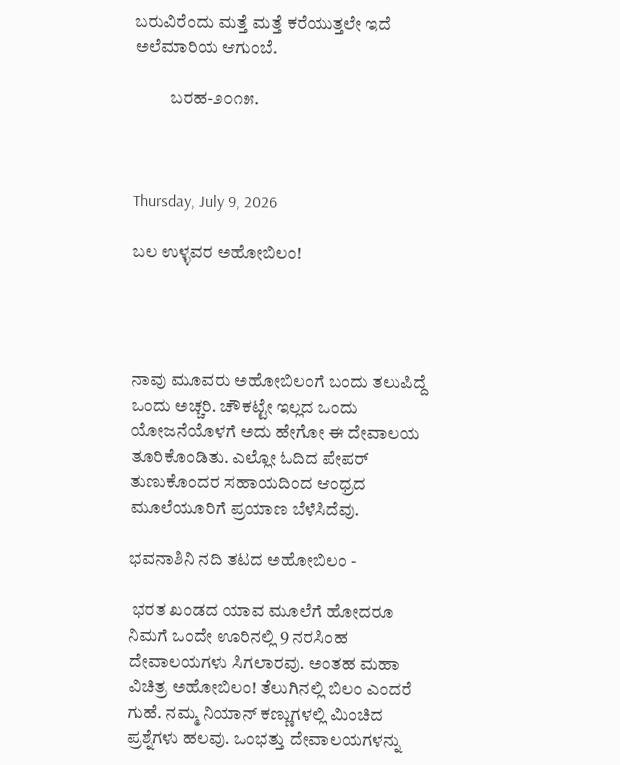ಬರುವಿರೆಂದು ಮತ್ತೆ ಮತ್ತೆ ಕರೆಯುತ್ತಲೇ ಇದೆ ಅಲೆಮಾರಿಯ ಆಗುಂಬೆ.

          ಬರಹ-೨೦೧೫.



Thursday, July 9, 2026

ಬಲ ಉಳ್ಳವರ ಅಹೋಬಿಲಂ!




ನಾವು ಮೂವರು ಅಹೋಬಿಲಂಗೆ ಬಂದು ತಲುಪಿದ್ದೆ ಒಂದು ಅಚ್ಚರಿ. ಚೌಕಟ್ಟೇ ಇಲ್ಲದ ಒಂದು ಯೋಜನೆಯೊಳಗೆ ಅದು ಹೇಗೋ ಈ ದೇವಾಲಯ ತೂರಿಕೊಂಡಿತು. ಎಲ್ಲೋ ಓದಿದ ಪೇಪರ್‌ ತುಣುಕೊಂದರ ಸಹಾಯದಿಂದ ಆಂಧ್ರದ ಮೂಲೆಯೂರಿಗೆ ಪ್ರಯಾಣ ಬೆಳೆಸಿದೆವು.

ಭವನಾಶಿನಿ ನದಿ ತಟದ ಅಹೋಬಿಲಂ -

 ಭರತ ಖಂಡದ ಯಾವ ಮೂಲೆಗೆ ಹೋದರೂ ನಿಮಗೆ ಒಂದೇ ಊರಿನಲ್ಲಿ 9 ನರಸಿಂಹ ದೇವಾಲಯಗಳು ಸಿಗಲಾರವು. ಅಂತಹ ಮಹಾ ವಿಚಿತ್ರ ಅಹೋಬಿಲಂ! ತೆಲುಗಿನಲ್ಲಿ ಬಿಲಂ ಎಂದರೆ ಗುಹೆ. ನಮ್ಮ ನಿಯಾನ್ ಕಣ್ಣುಗಳಲ್ಲಿ ಮಿಂಚಿದ ಪ್ರಶ್ನೆಗಳು ಹಲವು. ಒಂಭತ್ತು ದೇವಾಲಯಗಳನ್ನು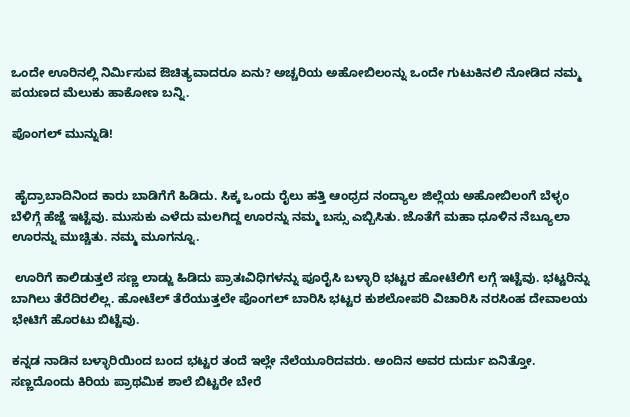ಒಂದೇ ಊರಿನಲ್ಲಿ ನಿರ್ಮಿಸುವ ಔಚಿತ್ಯವಾದರೂ ಏನು? ಅಚ್ಚರಿಯ ಅಹೋಬಿಲಂನ್ನು ಒಂದೇ ಗುಟುಕಿನಲಿ ನೋಡಿದ ನಮ್ಮ ಪಯಣದ ಮೆಲುಕು ಹಾಕೋಣ ಬನ್ನಿ.

ಪೊಂಗಲ್‌ ಮುನ್ನುಡಿ!


 ಹೈದ್ರಾಬಾದಿನಿಂದ ಕಾರು ಬಾಡಿಗೆಗೆ ಹಿಡಿದು. ಸಿಕ್ಕ ಒಂದು ರೈಲು ಹತ್ತಿ ಆಂಧ್ರದ ನಂದ್ಯಾಲ ಜಿಲ್ಲೆಯ ಅಹೋಬಿಲಂಗೆ ಬೆಳ್ಳಂ ಬೆಳಿಗ್ಗೆ ಹೆಜ್ಜೆ ಇಟ್ಟೆವು. ಮುಸುಕು ಎಳೆದು ಮಲಗಿದ್ದ ಊರನ್ನು ನಮ್ಮ ಬಸ್ಸು ಎಬ್ಬಿಸಿತು. ಜೊತೆಗೆ ಮಹಾ ಧೂಳಿನ ನೆಬ್ಯೂಲಾ ಊರನ್ನು ಮುಚ್ಚಿತು. ನಮ್ಮ ಮೂಗನ್ನೂ.

 ಊರಿಗೆ ಕಾಲಿಡುತ್ತಲೆ ಸಣ್ಣ ಲಾಡ್ಜು ಹಿಡಿದು ಪ್ರಾತಃವಿಧಿಗಳನ್ನು ಪೂರೈಸಿ ಬಳ್ಳಾರಿ ಭಟ್ಟರ ಹೋಟೆಲಿಗೆ ಲಗ್ಗೆ ಇಟ್ಟೆವು. ಭಟ್ಟರಿನ್ನು ಬಾಗಿಲು ತೆರೆದಿರಲಿಲ್ಲ. ಹೋಟೆಲ್‌ ತೆರೆಯುತ್ತಲೇ ಪೊಂಗಲ್‌ ಬಾರಿಸಿ ಭಟ್ಟರ ಕುಶಲೋಪರಿ ವಿಚಾರಿಸಿ ನರಸಿಂಹ ದೇವಾಲಯ ಭೇಟಿಗೆ ಹೊರಟು ಬಿಟ್ಟೆವು.

ಕನ್ನಡ ನಾಡಿನ ಬಳ್ಳಾರಿಯಿಂದ ಬಂದ ಭಟ್ಟರ ತಂದೆ ಇಲ್ಲೇ ನೆಲೆಯೂರಿದವರು. ಅಂದಿನ ಅವರ ದುರ್ದು ಏನಿತ್ತೋ. ಸಣ್ಣದೊಂದು ಕಿರಿಯ ಪ್ರಾಥಮಿಕ ಶಾಲೆ ಬಿಟ್ಟರೇ ಬೇರೆ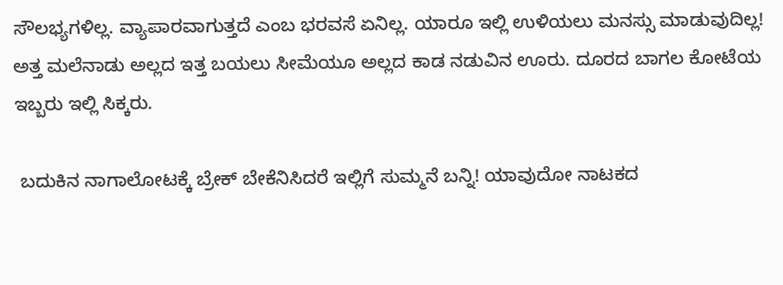ಸೌಲಭ್ಯಗಳಿಲ್ಲ. ವ್ಯಾಪಾರವಾಗುತ್ತದೆ ಎಂಬ ಭರವಸೆ ಏನಿಲ್ಲ. ಯಾರೂ ಇಲ್ಲಿ ಉಳಿಯಲು ಮನಸ್ಸು ಮಾಡುವುದಿಲ್ಲ! ಅತ್ತ ಮಲೆನಾಡು ಅಲ್ಲದ ಇತ್ತ ಬಯಲು ಸೀಮೆಯೂ ಅಲ್ಲದ ಕಾಡ ನಡುವಿನ ಊರು. ದೂರದ ಬಾಗಲ ಕೋಟೆಯ ಇಬ್ಬರು ಇಲ್ಲಿ ಸಿಕ್ಕರು.

 ಬದುಕಿನ ನಾಗಾಲೋಟಕ್ಕೆ ಬ್ರೇಕ್‌ ಬೇಕೆನಿಸಿದರೆ ಇಲ್ಲಿಗೆ ಸುಮ್ಮನೆ ಬನ್ನಿ! ಯಾವುದೋ ನಾಟಕದ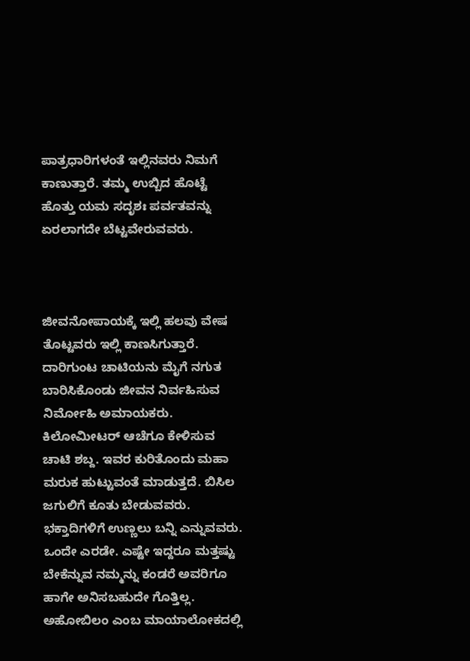ಪಾತ್ರಧಾರಿಗಳಂತೆ ಇಲ್ಲಿನವರು ನಿಮಗೆ ಕಾಣುತ್ತಾರೆ. ತಮ್ಮ ಉಬ್ಬಿದ ಹೊಟ್ಟೆ ಹೊತ್ತು ಯಮ ಸದೃಶಃ ಪರ್ವತವನ್ನು ಏರಲಾಗದೇ ಬೆಟ್ಟವೇರುವವರು.



ಜೀವನೋಪಾಯಕ್ಕೆ ಇಲ್ಲಿ ಹಲವು ವೇಷ ತೊಟ್ಟವರು ಇಲ್ಲಿ ಕಾಣಸಿಗುತ್ತಾರೆ. ದಾರಿಗುಂಟ ಚಾಟಿಯನು ಮೈಗೆ ನಗುತ ಬಾರಿಸಿಕೊಂಡು ಜೀವನ ನಿರ್ವಹಿಸುವ ನಿರ್ಮೋಹಿ ಅಮಾಯಕರು. ಕಿಲೋಮೀಟರ್‌ ಆಚೆಗೂ ಕೇಳಿಸುವ ಚಾಟಿ ಶಬ್ದ. ಇವರ ಕುರಿತೊಂದು ಮಹಾ ಮರುಕ ಹುಟ್ಟುವಂತೆ ಮಾಡುತ್ತದೆ. ಬಿಸಿಲ ಜಗುಲಿಗೆ ಕೂತು ಬೇಡುವವರು. ಭಕ್ತಾದಿಗಳಿಗೆ ಉಣ್ಣಲು ಬನ್ನಿ ಎನ್ನುವವರು. ಒಂದೇ ಎರಡೇ. ಎಷ್ಟೇ ಇದ್ದರೂ ಮತ್ತಷ್ಟು ಬೇಕೆನ್ನುವ ನಮ್ಮನ್ನು ಕಂಡರೆ ಅವರಿಗೂ ಹಾಗೇ ಅನಿಸಬಹುದೇ ಗೊತ್ತಿಲ್ಲ. ಅಹೋಬಿಲಂ ಎಂಬ ಮಾಯಾಲೋಕದಲ್ಲಿ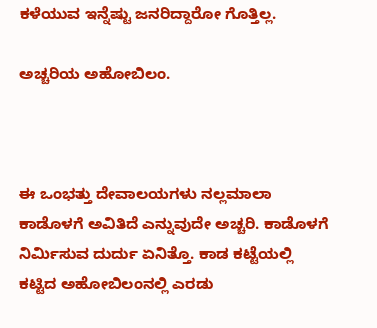ಕಳೆಯುವ ಇನ್ನೆಷ್ಟು ಜನರಿದ್ದಾರೋ ಗೊತ್ತಿಲ್ಲ.

ಅಚ್ಚರಿಯ ಅಹೋಬಿಲಂ.



ಈ ಒಂಭತ್ತು ದೇವಾಲಯಗಳು ನಲ್ಲಮಾಲಾ ಕಾಡೊಳಗೆ ಅವಿತಿದೆ ಎನ್ನುವುದೇ ಅಚ್ಚರಿ. ಕಾಡೊಳಗೆ ನಿರ್ಮಿಸುವ ದುರ್ದು ಏನಿತ್ತೊ. ಕಾಡ ಕಟ್ಟೆಯಲ್ಲಿ ಕಟ್ಟಿದ ಅಹೋಬಿಲಂನಲ್ಲಿ ಎರಡು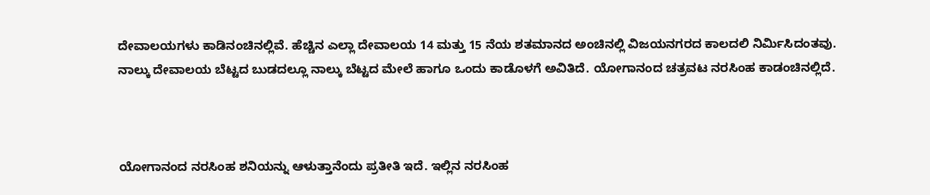ದೇವಾಲಯಗಳು ಕಾಡಿನಂಚಿನಲ್ಲಿವೆ. ಹೆಚ್ಚಿನ ಎಲ್ಲಾ ದೇವಾಲಯ 14 ಮತ್ತು 15 ನೆಯ ಶತಮಾನದ ಅಂಚಿನಲ್ಲಿ ವಿಜಯನಗರದ ಕಾಲದಲಿ ನಿರ್ಮಿಸಿದಂತವು. ನಾಲ್ಕು ದೇವಾಲಯ ಬೆಟ್ಟದ ಬುಡದಲ್ಲೂ ನಾಲ್ಕು ಬೆಟ್ಟದ ಮೇಲೆ ಹಾಗೂ ಒಂದು ಕಾಡೊಳಗೆ ಅವಿತಿದೆ. ಯೋಗಾನಂದ ಚತ್ರವಟ ನರಸಿಂಹ ಕಾಡಂಚಿನಲ್ಲಿದೆ.



ಯೋಗಾನಂದ ನರಸಿಂಹ ಶನಿಯನ್ನು ಆಳುತ್ತಾನೆಂದು ಪ್ರತೀತಿ ಇದೆ. ಇಲ್ಲಿನ ನರಸಿಂಹ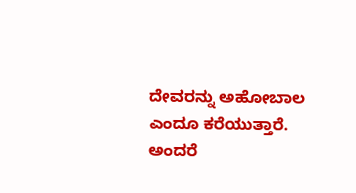ದೇವರನ್ನು ಅಹೋಬಾಲ ಎಂದೂ ಕರೆಯುತ್ತಾರೆ. ಅಂದರೆ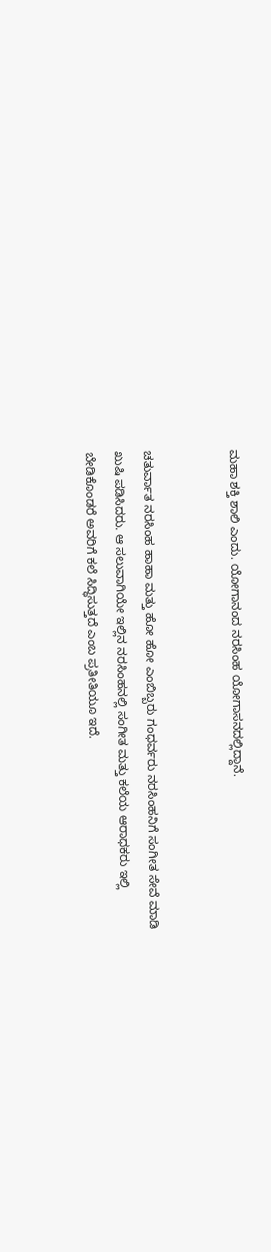ಮಹಾ ಶಕ್ತಿ ಶಾಲಿ ಎಂದು. ಯೋಗಾನಂದ ನರಸಿಂಹ ಯೋಗಾಸನದಲ್ಲಿದ್ದಾನೆ.


ಚತುರ್ವಾತ ನರಸಿಂಹ ಹಾಹಾ ಮತ್ತು ಹೋ ಹೋ ಎಂಬಿಬ್ಬರು ಗಂಧರ್ವರು ನರಸಿಂಹನಿಗೆ ಸಂಗೀತ ಸೇವೆ ಮಾಡಿ ಖುಷಿ ಪಡಿಸಿದರು. ಆ ಸಲುವಾಗಿಯೇ ಇಲ್ಲಿನ ನರಸಿಂಹನಲ್ಲಿ ಸಂಗೀತ ಮತ್ತು ಕಲೆಯ ಆರಾಧಕರು ಇಲ್ಲಿ ಬೇಡಿಕೊಂಡರೆ ಅವರಿಗೆ ಕಲೆ ಸಿದ್ಧಿಸುತ್ತದೆ ಎಂಬ ಪ್ರತೀತಿಯೂ ಇದೆ.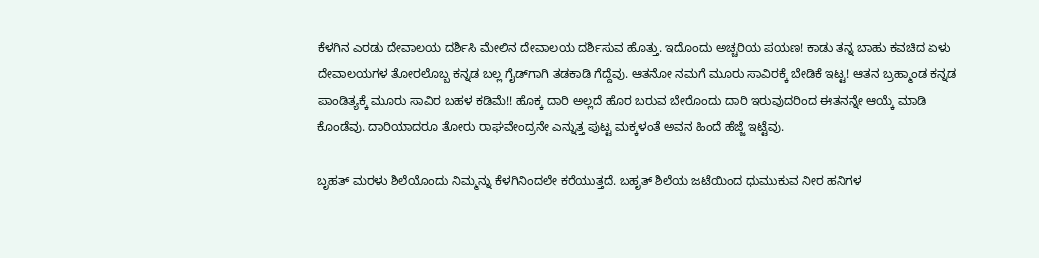ಕೆಳಗಿನ ಎರಡು ದೇವಾಲಯ ದರ್ಶಿಸಿ ಮೇಲಿನ ದೇವಾಲಯ ದರ್ಶಿಸುವ ಹೊತ್ತು. ಇದೊಂದು ಅಚ್ಚರಿಯ ಪಯಣ! ಕಾಡು ತನ್ನ ಬಾಹು ಕವಚಿದ ಏಳು ದೇವಾಲಯಗಳ ತೋರಲೊಬ್ಬ ಕನ್ನಡ ಬಲ್ಲ ಗೈಡ್‌ಗಾಗಿ ತಡಕಾಡಿ ಗೆದ್ದೆವು. ಆತನೋ ನಮಗೆ ಮೂರು ಸಾವಿರಕ್ಕೆ ಬೇಡಿಕೆ ಇಟ್ಟ! ಆತನ ಬ್ರಹ್ಮಾಂಡ ಕನ್ನಡ ಪಾಂಡಿತ್ಯಕ್ಕೆ ಮೂರು ಸಾವಿರ ಬಹಳ ಕಡಿಮೆ!! ಹೊಕ್ಕ ದಾರಿ ಅಲ್ಲದೆ ಹೊರ ಬರುವ ಬೇರೊಂದು ದಾರಿ ಇರುವುದರಿಂದ ಈತನನ್ನೇ ಆಯ್ಕೆ ಮಾಡಿ ಕೊಂಡೆವು. ದಾರಿಯಾದರೂ ತೋರು ರಾಘವೇಂದ್ರನೇ ಎನ್ನುತ್ತ ಪುಟ್ಟ ಮಕ್ಕಳಂತೆ ಅವನ ಹಿಂದೆ ಹೆಜ್ಜೆ ಇಟ್ಟೆವು.

ಬೃಹತ್‌ ಮರಳು ಶಿಲೆಯೊಂದು ನಿಮ್ಮನ್ನು ಕೆಳಗಿನಿಂದಲೇ ಕರೆಯುತ್ತದೆ. ಬಹೃತ್‌ ಶಿಲೆಯ ಜಟೆಯಿಂದ ಧುಮುಕುವ ನೀರ ಹನಿಗಳ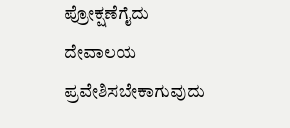ಪ್ರೋಕ್ಷಣೆಗೈದು ದೇವಾಲಯ ಪ್ರವೇಶಿಸಬೇಕಾಗುವುದು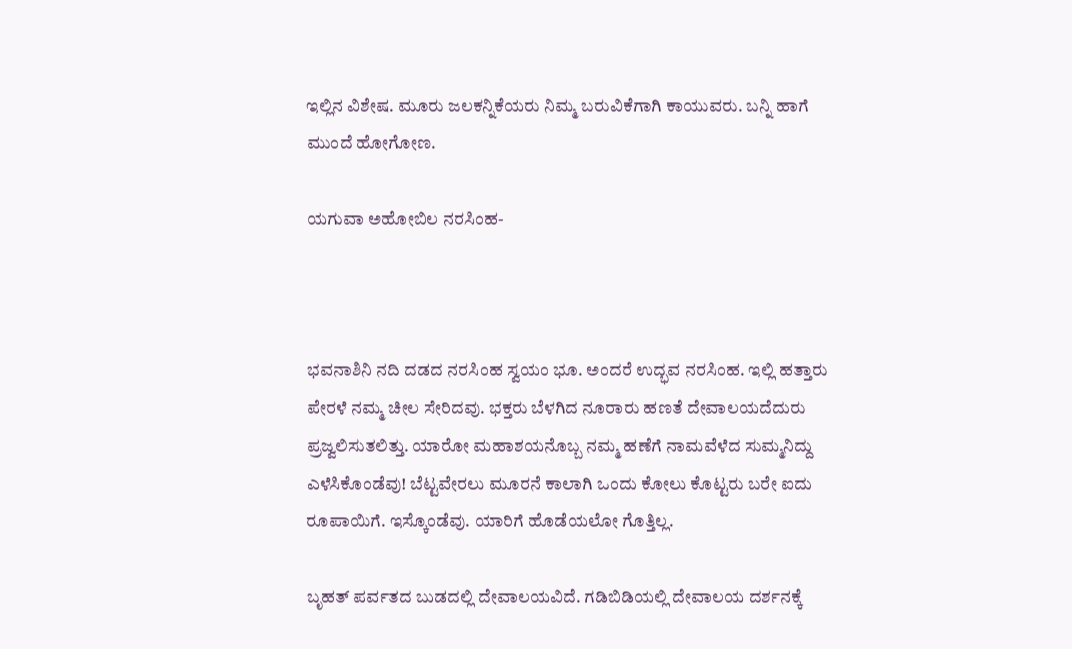ಇಲ್ಲಿನ ವಿಶೇಷ. ಮೂರು ಜಲಕನ್ನಿಕೆಯರು ನಿಮ್ಮ ಬರುವಿಕೆಗಾಗಿ ಕಾಯುವರು. ಬನ್ನಿ ಹಾಗೆ ಮುಂದೆ ಹೋಗೋಣ.

ಯಗುವಾ ಅಹೋಬಿಲ ನರಸಿಂಹ-



ಭವನಾಶಿನಿ ನದಿ ದಡದ ನರಸಿಂಹ ಸ್ವಯಂ ಭೂ. ಅಂದರೆ ಉದ್ಭವ ನರಸಿಂಹ. ಇಲ್ಲಿ ಹತ್ತಾರು ಪೇರಳೆ ನಮ್ಮ ಚೀಲ ಸೇರಿದವು. ಭಕ್ತರು ಬೆಳಗಿದ ನೂರಾರು ಹಣತೆ ದೇವಾಲಯದೆದುರು ಪ್ರಜ್ವಲಿಸುತಲಿತ್ತು. ಯಾರೋ ಮಹಾಶಯನೊಬ್ಬ ನಮ್ಮ ಹಣೆಗೆ ನಾಮವೆಳೆದ ಸುಮ್ಮನಿದ್ದು ಎಳೆಸಿಕೊಂಡೆವು! ಬೆಟ್ಟವೇರಲು ಮೂರನೆ ಕಾಲಾಗಿ ಒಂದು ಕೋಲು ಕೊಟ್ಟರು ಬರೇ ಐದು ರೂಪಾಯಿಗೆ. ಇಸ್ಕೊಂಡೆವು. ಯಾರಿಗೆ ಹೊಡೆಯಲೋ ಗೊತ್ತಿಲ್ಲ.

ಬೃಹತ್‌ ಪರ್ವತದ ಬುಡದಲ್ಲಿ ದೇವಾಲಯವಿದೆ. ಗಡಿಬಿಡಿಯಲ್ಲಿ ದೇವಾಲಯ ದರ್ಶನಕ್ಕೆ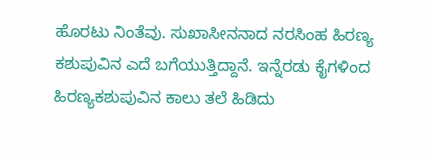ಹೊರಟು ನಿಂತೆವು. ಸುಖಾಸೀನನಾದ ನರಸಿಂಹ ಹಿರಣ್ಯ ಕಶುಪುವಿನ ಎದೆ ಬಗೆಯುತ್ತಿದ್ದಾನೆ. ಇನ್ನೆರಡು ಕೈಗಳಿಂದ ಹಿರಣ್ಯಕಶುಪುವಿನ ಕಾಲು ತಲೆ ಹಿಡಿದು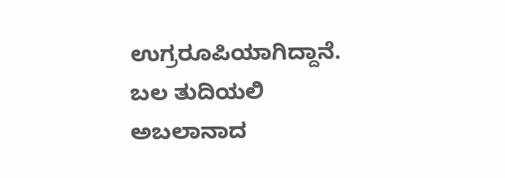ಉಗ್ರರೂಪಿಯಾಗಿದ್ದಾನೆ. ಬಲ ತುದಿಯಲಿ ಅಬಲಾನಾದ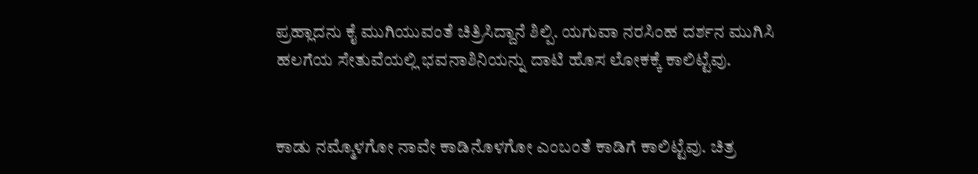ಪ್ರಹ್ಲಾದನು ಕೈ ಮುಗಿಯುವಂತೆ ಚಿತ್ರಿಸಿದ್ದಾನೆ ಶಿಲ್ಪಿ. ಯಗುವಾ ನರಸಿಂಹ ದರ್ಶನ ಮುಗಿಸಿ ಹಲಗೆಯ ಸೇತುವೆಯಲ್ಲಿ ಭವನಾಶಿನಿಯನ್ನು ದಾಟಿ ಹೊಸ ಲೋಕಕ್ಕೆ ಕಾಲಿಟ್ಟೆವು.


ಕಾಡು ನಮ್ಮೊಳಗೋ ನಾವೇ ಕಾಡಿನೊಳಗೋ ಎಂಬಂತೆ ಕಾಡಿಗೆ ಕಾಲಿಟ್ಟೆವು. ಚಿತ್ರ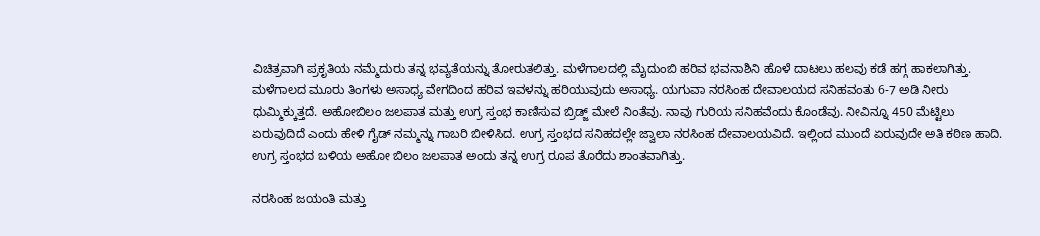ವಿಚಿತ್ರವಾಗಿ ಪ್ರಕೃತಿಯ ನಮ್ಮೆದುರು ತನ್ನ ಭವ್ಯತೆಯನ್ನು ತೋರುತಲಿತ್ತು. ಮಳೆಗಾಲದಲ್ಲಿ ಮೈದುಂಬಿ ಹರಿವ ಭವನಾಶಿನಿ ಹೊಳೆ ದಾಟಲು ಹಲವು ಕಡೆ ಹಗ್ಗ ಹಾಕಲಾಗಿತ್ತು. ಮಳೆಗಾಲದ ಮೂರು ತಿಂಗಳು ಅಸಾಧ್ಯ ವೇಗದಿಂದ ಹರಿವ ಇವಳನ್ನು ಹರಿಯುವುದು ಅಸಾಧ್ಯ. ಯಗುವಾ ನರಸಿಂಹ ದೇವಾಲಯದ ಸನಿಹವಂತು 6-7 ಅಡಿ ನೀರು ಧುಮ್ಮಿಕ್ಕುತ್ತದೆ. ಅಹೋಬಿಲಂ ಜಲಪಾತ ಮತ್ತು ಉಗ್ರ ಸ್ತಂಭ ಕಾಣಿಸುವ ಬ್ರಿಡ್ಜ್‌ ಮೇಲೆ ನಿಂತೆವು. ನಾವು ಗುರಿಯ ಸನಿಹವೆಂದು ಕೊಂಡೆವು. ನೀವಿನ್ನೂ 450 ಮೆಟ್ಟಿಲು ಏರುವುದಿದೆ ಎಂದು ಹೇಳಿ ಗೈಡ್‌ ನಮ್ಮನ್ನು ಗಾಬರಿ ಬೀಳಿಸಿದ. ಉಗ್ರ ಸ್ತಂಭದ ಸನಿಹದಲ್ಲೇ ಜ್ವಾಲಾ ನರಸಿಂಹ ದೇವಾಲಯವಿದೆ. ಇಲ್ಲಿಂದ ಮುಂದೆ ಏರುವುದೇ ಅತಿ ಕಠಿಣ ಹಾದಿ. ಉಗ್ರ ಸ್ತಂಭದ ಬಳಿಯ ಅಹೋ ಬಿಲಂ ಜಲಪಾತ ಅಂದು ತನ್ನ ಉಗ್ರ ರೂಪ ತೊರೆದು ಶಾಂತವಾಗಿತ್ತು.

ನರಸಿಂಹ ಜಯಂತಿ ಮತ್ತು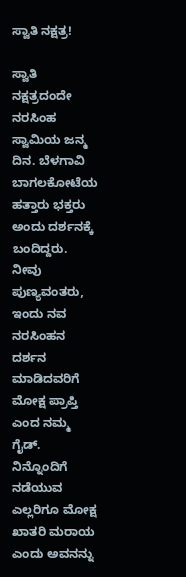ಸ್ವಾತಿ ನಕ್ಷತ್ರ!

ಸ್ವಾತಿ ನಕ್ಷತ್ರದಂದೇ ನರಸಿಂಹ ಸ್ವಾಮಿಯ ಜನ್ಮ ದಿನ. ಬೆಳಗಾವಿ ಬಾಗಲಕೋಟೆಯ ಹತ್ತಾರು ಭಕ್ತರು ಅಂದು ದರ್ಶನಕ್ಕೆ ಬಂದಿದ್ದರು. ನೀವು ಪುಣ್ಯವಂತರು, ಇಂದು ನವ ನರಸಿಂಹನ ದರ್ಶನ ಮಾಡಿದವರಿಗೆ ಮೋಕ್ಷ ಪ್ರಾಪ್ತಿ ಎಂದ ನಮ್ಮ ಗೈಡ್. ನಿನ್ನೊಂದಿಗೆ ನಡೆಯುವ ಎಲ್ಲರಿಗೂ ಮೋಕ್ಷ ಖಾತರಿ ಮರಾಯ ಎಂದು ಅವನನ್ನು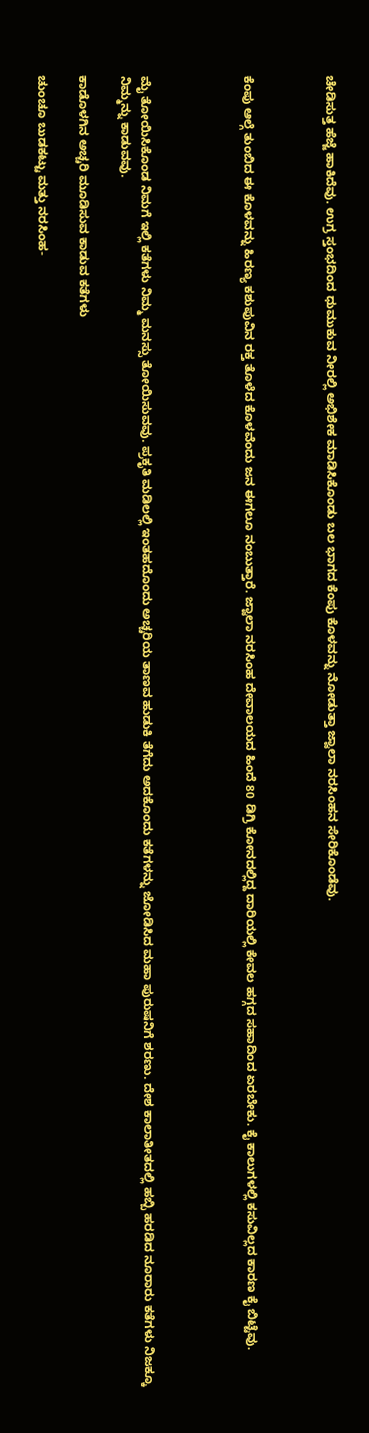ಚೇಡಿಸುತ್ತ ಹೆಜ್ಜೆ ಹಾಕಿದೆವು. ಉಗ್ರ ಸ್ತಂಭದಿಂದ ಧುಮುಕುವ ನೀರಲ್ಲಿ ಅಭಿಶೇಕ ಮಾಡಿಸಿಕೊಂಡು ಬಲ ಭಾಗದ ಕೆಂಪು ಕೊಳವನ್ನು ನೋಡುತ್ತಾ ಜ್ವಾಲಾ ನರಸಿಂಹನ ಸೇರಿಕೊಂಡೆವು.



ಕೆಂಪು ಆಲ್ಗೆ ತುಂಬಿದ ಈ ಕೊಳವನ್ನು ಹಿರಣ್ಯ ಕಶುಪುವಿನ ರಕ್ತ ತೊಳೆದ ಕೊಳವೆಂದು ಜನ ಈಗಲೂ ನಂಬುತ್ತಾರೆ. ಜ್ವಾಲಾ ನರಸಿಂಹ ದೇವಾಲಯದ ಹಿಂದೆ 80 ಡಿಗ್ರಿ ಕೋನದಲ್ಲಿದ್ದ ದಾರಿಯಲ್ಲಿ ಕೇವಲ ಹಗ್ಗದ ಸಹಾದಿಂದ ಏರಬೇಕು. ಕೈ ಕಾಲುಗಳಲ್ಲಿ ಕಸುವಿಲ್ಲದ ಕಾರಣ ಕೈ ಬಿಟ್ಟೆವು.




ಮೈ ತೋಯಿಸಿಕೊಂಡ ನಿಮಗೆ ಇಲ್ಲಿ ಕತೆಗಳು ನಿಮ್ಮ ಮನಸ್ಸು ತೋಯಿಸುವವು. ಪ್ರಕೃತಿ ಮಡಿಲಲ್ಲಿ ಇಂತಹದೊಂದು ಅಚ್ಚರಿಯ ತಾಣವ ಹುಡುಕಿ ತೆಗೆದು ಅದಕೊಂದು ಕತೆಗಳನ್ನು ಜೋಡಿಸಿದ ಮಹಾ ಪುರುಷನಿಗೆ ಶರಣು. ದೇಶ ಕಾಲಾತೀತದಲ್ಲಿ ಹಬ್ಬಿ ಹರಡಿದ ನೂರಾರು ಕತೆಗಳು ನಿಜಕ್ಕೂ ನಿಮ್ಮನ್ನು ಕಾಡುವವು.

ಕಾಡೊಳಗಿನ ಅಚ್ಚರಿ ಮೂಡಿಸುವ ಕಾಡುವ ಕತೆಗಳು

ಚುಂಚೂ ಬುಡಕಟ್ಟು ಮತ್ತು ನರಸಿಂಹ-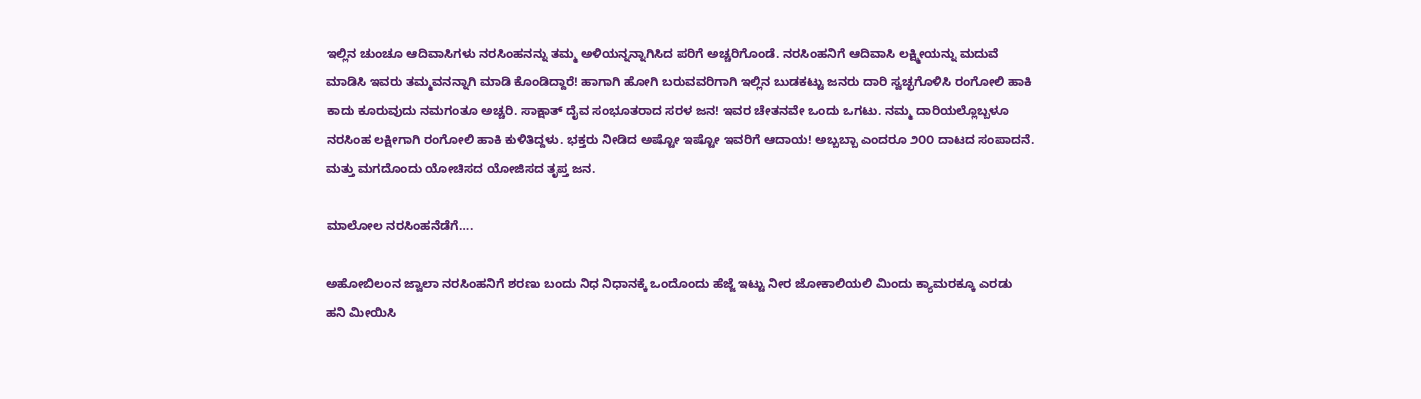ಇಲ್ಲಿನ ಚುಂಚೂ ಆದಿವಾಸಿಗಳು ನರಸಿಂಹನನ್ನು ತಮ್ಮ ಅಳಿಯನ್ನನ್ನಾಗಿಸಿದ ಪರಿಗೆ ಅಚ್ಚರಿಗೊಂಡೆ. ನರಸಿಂಹನಿಗೆ ಆದಿವಾಸಿ ಲಕ್ಷ್ಮೀಯನ್ನು ಮದುವೆ ಮಾಡಿಸಿ ಇವರು ತಮ್ಮವನನ್ನಾಗಿ ಮಾಡಿ ಕೊಂಡಿದ್ದಾರೆ! ಹಾಗಾಗಿ ಹೋಗಿ ಬರುವವರಿಗಾಗಿ ಇಲ್ಲಿನ ಬುಡಕಟ್ಟು ಜನರು ದಾರಿ ಸ್ವಚ್ಛಗೊಳಿಸಿ ರಂಗೋಲಿ ಹಾಕಿ ಕಾದು ಕೂರುವುದು ನಮಗಂತೂ ಅಚ್ಚರಿ. ಸಾಕ್ಷಾತ್‌ ದೈವ ಸಂಭೂತರಾದ ಸರಳ ಜನ! ಇವರ ಚೇತನವೇ ಒಂದು ಒಗಟು. ನಮ್ಮ ದಾರಿಯಲ್ಲೊಬ್ಬಳೂ ನರಸಿಂಹ ಲಕ್ಷೀಗಾಗಿ ರಂಗೋಲಿ ಹಾಕಿ ಕುಳಿತಿದ್ದಳು. ಭಕ್ತರು ನೀಡಿದ ಅಷ್ಟೋ ಇಷ್ಟೋ ಇವರಿಗೆ ಆದಾಯ! ಅಬ್ಬಬ್ಬಾ ಎಂದರೂ ೨೦೦ ದಾಟದ ಸಂಪಾದನೆ. ಮತ್ತು ಮಗದೊಂದು ಯೋಚಿಸದ ಯೋಜಿಸದ ತೃಪ್ತ ಜನ.

ಮಾಲೋಲ ನರಸಿಂಹನೆಡೆಗೆ….

ಅಹೋಬಿಲಂನ ಜ್ವಾಲಾ ನರಸಿಂಹನಿಗೆ ಶರಣು ಬಂದು ನಿಧ ನಿಧಾನಕ್ಕೆ ಒಂದೊಂದು ಹೆಜ್ಜೆ ಇಟ್ಟು ನೀರ ಜೋಕಾಲಿಯಲಿ ಮಿಂದು ಕ್ಯಾಮರಕ್ಕೂ ಎರಡು ಹನಿ ಮೀಯಿಸಿ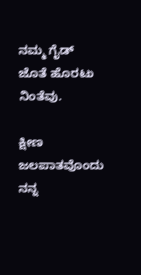ನಮ್ಮ ಗೈಡ್‌ ಜೊತೆ ಹೊರಟು ನಿಂತೆವು.

ಕ್ಷೀಣ ಜಲಪಾತವೊಂದು ನನ್ನ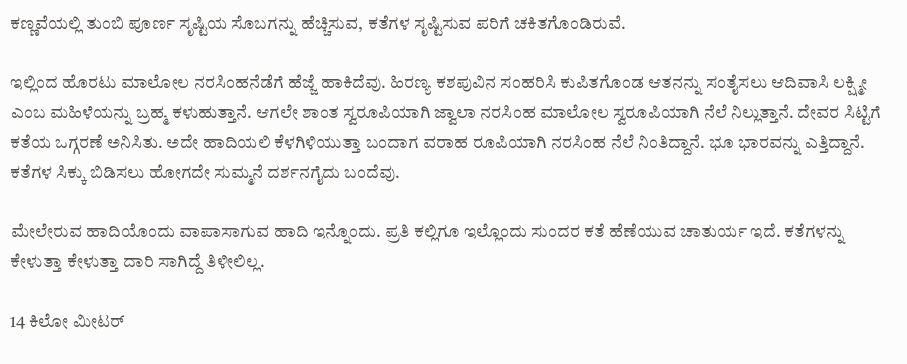ಕಣ್ಣವೆಯಲ್ಲಿ ತುಂಬಿ ಪೂರ್ಣ ಸೃಷ್ಟಿಯ ಸೊಬಗನ್ನು ಹೆಚ್ಚಿಸುವ, ಕತೆಗಳ ಸೃಷ್ಟಿಸುವ ಪರಿಗೆ ಚಕಿತಗೊಂಡಿರುವೆ.

ಇಲ್ಲಿಂದ ಹೊರಟು ಮಾಲೋಲ ನರಸಿಂಹನೆಡೆಗೆ ಹೆಜ್ಜೆ ಹಾಕಿದೆವು. ಹಿರಣ್ಯ ಕಶಪುವಿನ ಸಂಹರಿಸಿ ಕುಪಿತಗೊಂಡ ಆತನನ್ನು ಸಂತೈಸಲು ಆದಿವಾಸಿ ಲಕ್ಷ್ಮೀ ಎಂಬ ಮಹಿಳೆಯನ್ನು ಬ್ರಹ್ಮ ಕಳುಹುತ್ತಾನೆ. ಆಗಲೇ ಶಾಂತ ಸ್ವರೂಪಿಯಾಗಿ ಜ್ವಾಲಾ ನರಸಿಂಹ ಮಾಲೋಲ ಸ್ವರೂಪಿಯಾಗಿ ನೆಲೆ ನಿಲ್ಲುತ್ತಾನೆ. ದೇವರ ಸಿಟ್ಟಿಗೆ ಕತೆಯ ಒಗ್ಗರಣೆ ಅನಿಸಿತು. ಅದೇ ಹಾದಿಯಲಿ ಕೆಳಗಿಳಿಯುತ್ತಾ ಬಂದಾಗ ವರಾಹ ರೂಪಿಯಾಗಿ ನರಸಿಂಹ ನೆಲೆ ನಿಂತಿದ್ದಾನೆ. ಭೂ ಭಾರವನ್ನು ಎತ್ತಿದ್ದಾನೆ. ಕತೆಗಳ ಸಿಕ್ಕು ಬಿಡಿಸಲು ಹೋಗದೇ ಸುಮ್ಮನೆ ದರ್ಶನಗೈದು ಬಂದೆವು.

ಮೇಲೇರುವ ಹಾದಿಯೊಂದು ವಾಪಾಸಾಗುವ ಹಾದಿ ಇನ್ನೊಂದು. ಪ್ರತಿ ಕಲ್ಲಿಗೂ ಇಲ್ಲೊಂದು ಸುಂದರ ಕತೆ ಹೆಣೆಯುವ ಚಾತುರ್ಯ ಇದೆ. ಕತೆಗಳನ್ನು ಕೇಳುತ್ತಾ ಕೇಳುತ್ತಾ ದಾರಿ ಸಾಗಿದ್ದೆ ತಿಳೀಲಿಲ್ಲ.

14 ಕಿಲೋ ಮೀಟರ್‌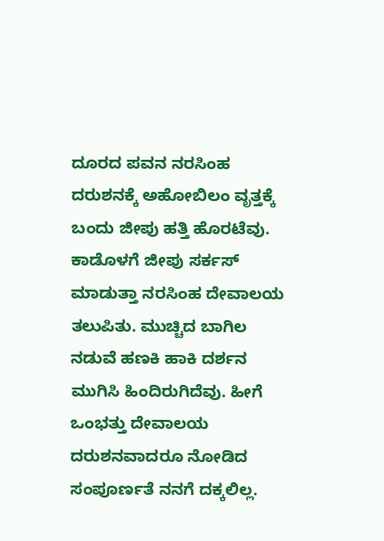ದೂರದ ಪವನ ನರಸಿಂಹ ದರುಶನಕ್ಕೆ ಅಹೋಬಿಲಂ ವೃತ್ತಕ್ಕೆ ಬಂದು ಜೀಪು ಹತ್ತಿ ಹೊರಟೆವು. ಕಾಡೊಳಗೆ ಜೀಪು ಸರ್ಕಸ್ ಮಾಡುತ್ತಾ ನರಸಿಂಹ ದೇವಾಲಯ ತಲುಪಿತು. ಮುಚ್ಚಿದ ಬಾಗಿಲ ನಡುವೆ ಹಣಕಿ ಹಾಕಿ ದರ್ಶನ ಮುಗಿಸಿ ಹಿಂದಿರುಗಿದೆವು. ಹೀಗೆ ಒಂಭತ್ತು ದೇವಾಲಯ ದರುಶನವಾದರೂ ನೋಡಿದ ಸಂಪೂರ್ಣತೆ ನನಗೆ ದಕ್ಕಲಿಲ್ಲ.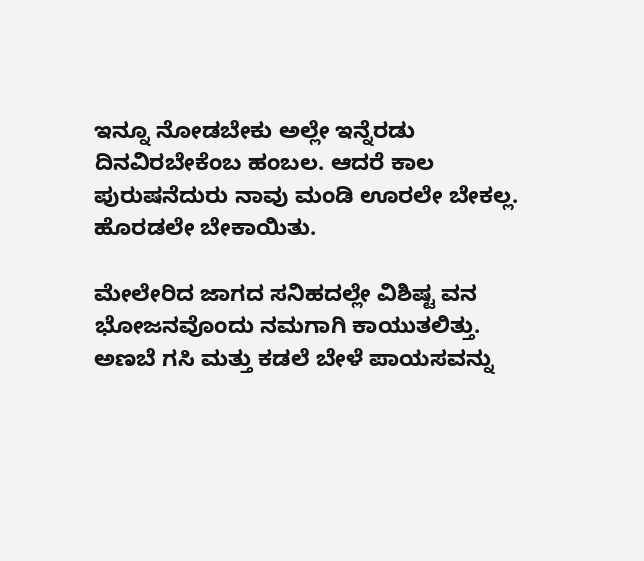ಇನ್ನೂ ನೋಡಬೇಕು ಅಲ್ಲೇ ಇನ್ನೆರಡು ದಿನವಿರಬೇಕೆಂಬ ಹಂಬಲ. ಆದರೆ ಕಾಲ ಪುರುಷನೆದುರು ನಾವು ಮಂಡಿ ಊರಲೇ ಬೇಕಲ್ಲ. ಹೊರಡಲೇ ಬೇಕಾಯಿತು.

ಮೇಲೇರಿದ ಜಾಗದ ಸನಿಹದಲ್ಲೇ ವಿಶಿಷ್ಟ ವನ ಭೋಜನವೊಂದು ನಮಗಾಗಿ ಕಾಯುತಲಿತ್ತು. ಅಣಬೆ ಗಸಿ ಮತ್ತು ಕಡಲೆ ಬೇಳೆ ಪಾಯಸವನ್ನು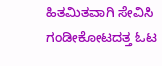ಹಿತಮಿತವಾಗಿ ಸೇವಿಸಿ ಗಂಡೀಕೋಟದತ್ತ ಓಟ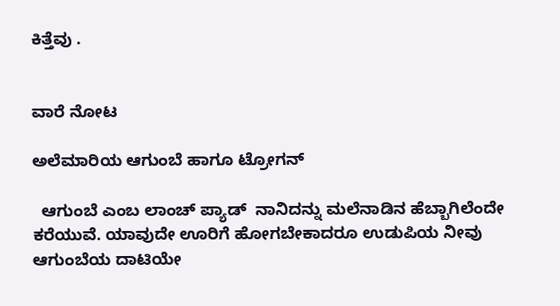ಕಿತ್ತೆವು .


ವಾರೆ ನೋಟ

ಅಲೆಮಾರಿಯ ಆಗುಂಬೆ ಹಾಗೂ ಟ್ರೋಗನ್

  ಆಗುಂಬೆ ಎಂಬ ಲಾಂಚ್‌ ಪ್ಯಾಡ್‌  ನಾನಿದನ್ನು ಮಲೆನಾಡಿನ ಹೆಬ್ಬಾಗಿಲೆಂದೇ ಕರೆಯುವೆ. ಯಾವುದೇ ಊರಿಗೆ ಹೋಗಬೇಕಾದರೂ ಉಡುಪಿಯ ನೀವು ಆಗುಂಬೆಯ ದಾಟಿಯೇ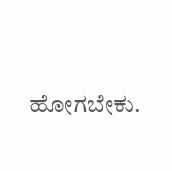ಹೋಗಬೇಕು.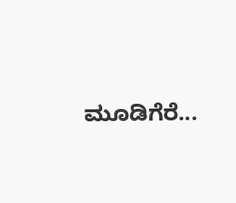ಮೂಡಿಗೆರೆ...